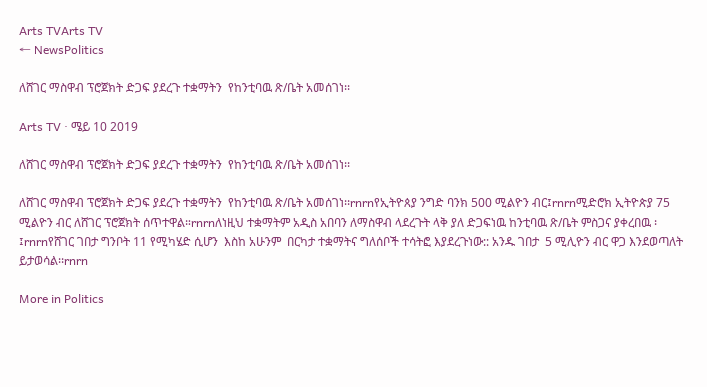Arts TVArts TV
← NewsPolitics

ለሸገር ማስዋብ ፕሮጀክት ድጋፍ ያደረጉ ተቋማትን  የከንቲባዉ ጽ/ቤት አመሰገነ፡፡

Arts TV · ሜይ 10 2019

ለሸገር ማስዋብ ፕሮጀክት ድጋፍ ያደረጉ ተቋማትን  የከንቲባዉ ጽ/ቤት አመሰገነ፡፡

ለሸገር ማስዋብ ፕሮጀክት ድጋፍ ያደረጉ ተቋማትን  የከንቲባዉ ጽ/ቤት አመሰገነ፡፡rnrnየኢትዮጰያ ንግድ ባንክ 500 ሚልዮን ብር፤rnrnሚድሮክ ኢትዮጵያ 75 ሚልዮን ብር ለሸገር ፕሮጀክት ሰጥተዋል።rnrnለነዚህ ተቋማትም አዲስ አበባን ለማስዋብ ላደረጉት ላቅ ያለ ድጋፍነዉ ከንቲባዉ ጽ/ቤት ምስጋና ያቀረበዉ ፡፤rnrnየሸገር ገበታ ግንቦት 11 የሚካሄድ ሲሆን  እስከ አሁንም  በርካታ ተቋማትና ግለሰቦች ተሳትፎ እያደረጉነው:: አንዱ ገበታ  5 ሚሊዮን ብር ዋጋ እንደወጣለት ይታወሳል፡፡rnrn

More in Politics